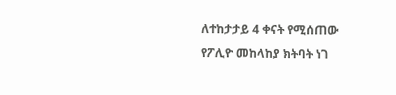ለተከታታይ 4 ቀናት የሚሰጠው የፖሊዮ መከላከያ ክትባት ነገ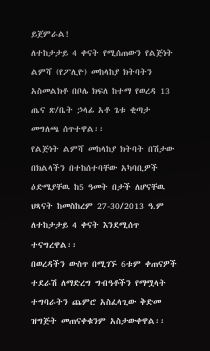ይጀምራል!
ለተከታታይ 4 ቀናት የሚሰጠውን የልጅነት ልምሻ (የፖሊዮ) መከላከያ ክትባትን አስመልክቶ በቦሌ ክፍለ ከተማ የወረዳ 13 ጤና ጽ/ቤት ኃላፊ አቶ ጌቱ ቂጣታ መግለጫ ሰጥተዋል፡፡
የልጅነት ልምሻ መከላከያ ክትባት በሽታው በክልላችን በተከሰተባቸው አካባቢዎች ዕድሜያቸዉ ከ5 ዓመት በታች ለሆናቸዉ ህጻናት ከመስከረም 27-30/2013 ዓ.ም ለተከታታይ 4 ቀናት እንደሚሰጥ ተናግረዋል፡፡
በወረዳችን ውስጥ በሚገኙ 6ቱም ቀጠናዎች ተደራሽ ለማድረግ ግብዓቶችን የማሟላት ተግባራትን ጨምሮ አስፈላጊው ቅድመ ዝግጅት መጠናቀቁንም አስታውቀዋል፡፡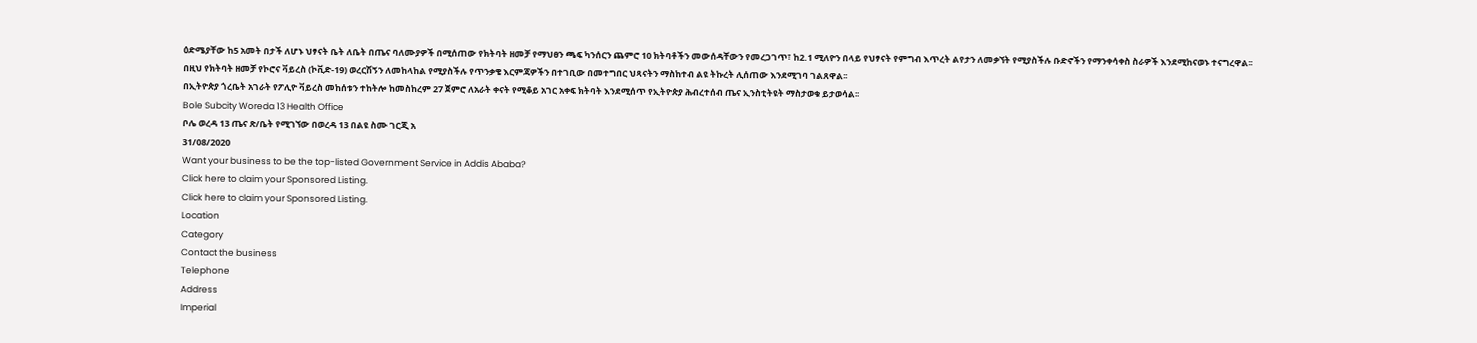ዕድሜያቸው ከ5 አመት በታች ለሆኑ ህፃናት ቤት ለቤት በጤና ባለሙያዎች በሚሰጠው የክትባት ዘመቻ የማህፀን ጫፍ ካንሰርን ጨምሮ 10 ክትባቶችን መውሰዳቸውን የመረጋገጥ፣ ከ2.1 ሚለዮን በላይ የህፃናት የምግብ እጥረት ልየታን ለመቃኘት የሚያስችሉ ቡድኖችን የማንቀሳቀስ ስራዎች እንደሚከናወኑ ተናግረዋል፡፡
በዚህ የክትባት ዘመቻ የኮሮና ቫይረስ (ኮቪድ-19) ወረርሽኝን ለመከላከል የሚያስችሉ የጥንቃቄ እርምጃዎችን በተገቢው በመተግበር ህጻናትን ማስከተብ ልዩ ትኩረት ሊሰጠው እንደሚገባ ገልጸዋል፡፡
በኢትዮጵያ ጎረቤት አገራት የፖሊዮ ቫይረስ መከሰቱን ተከትሎ ከመስከረም 27 ጀምሮ ለአራት ቀናት የሚቆይ አገር አቀፍ ክትባት እንደሚሰጥ የኢትዮጵያ ሕብረተሰብ ጤና ኢንስቲትዩት ማስታወቁ ይታወሳል፡፡
Bole Subcity Woreda 13 Health Office
ቦሌ ወረዳ 13 ጤና ጽ/ቤት የሚገኘው በወረዳ 13 በልዩ ስሙ ገርጂ አ
31/08/2020
Want your business to be the top-listed Government Service in Addis Ababa?
Click here to claim your Sponsored Listing.
Click here to claim your Sponsored Listing.
Location
Category
Contact the business
Telephone
Address
Imperial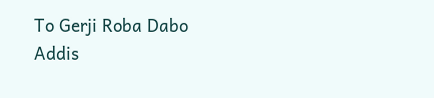To Gerji Roba Dabo
Addis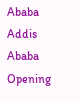Ababa
Addis Ababa
Opening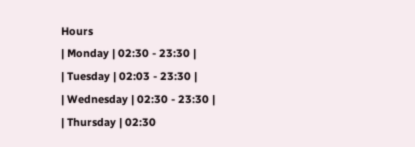Hours
| Monday | 02:30 - 23:30 |
| Tuesday | 02:03 - 23:30 |
| Wednesday | 02:30 - 23:30 |
| Thursday | 02:30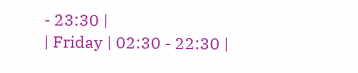- 23:30 |
| Friday | 02:30 - 22:30 |